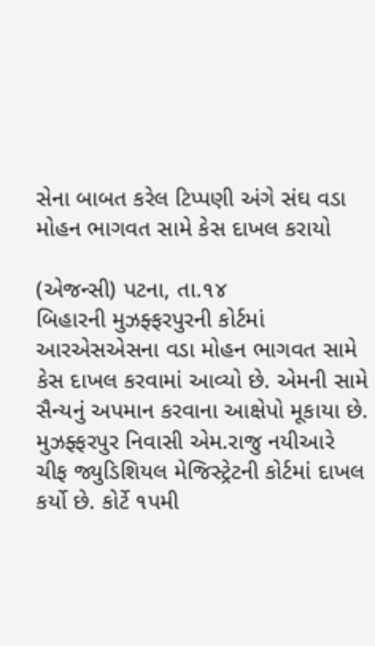સેના બાબત કરેલ ટિપ્પણી અંગે સંઘ વડા મોહન ભાગવત સામે કેસ દાખલ કરાયો

(એજન્સી) પટના, તા.૧૪
બિહારની મુઝફ્ફરપુરની કોર્ટમાં આરએસએસના વડા મોહન ભાગવત સામે કેસ દાખલ કરવામાં આવ્યો છે. એમની સામે સૈન્યનું અપમાન કરવાના આક્ષેપો મૂકાયા છે. મુઝફ્ફરપુર નિવાસી એમ.રાજુ નયીઆરે ચીફ જ્યુડિશિયલ મેજિસ્ટ્રેટની કોર્ટમાં દાખલ કર્યો છે. કોર્ટે ૧પમી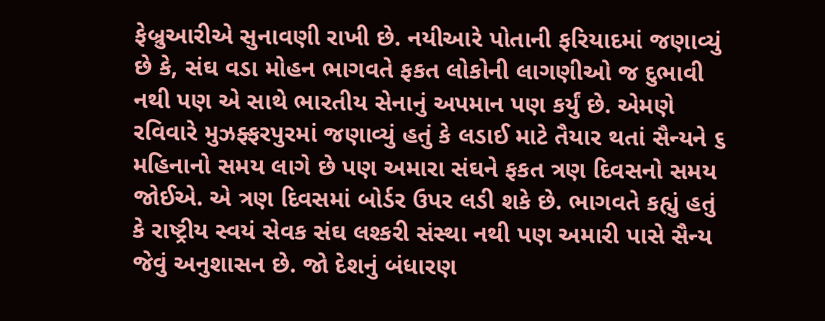ફેબ્રુઆરીએ સુનાવણી રાખી છે. નયીઆરે પોતાની ફરિયાદમાં જણાવ્યું છે કે, સંઘ વડા મોહન ભાગવતે ફકત લોકોની લાગણીઓ જ દુભાવી નથી પણ એ સાથે ભારતીય સેનાનું અપમાન પણ કર્યું છે. એમણે રવિવારે મુઝફ્ફરપુરમાં જણાવ્યું હતું કે લડાઈ માટે તૈયાર થતાં સૈન્યને ૬ મહિનાનો સમય લાગે છે પણ અમારા સંઘને ફકત ત્રણ દિવસનો સમય જોઈએ. એ ત્રણ દિવસમાં બોર્ડર ઉપર લડી શકે છે. ભાગવતે કહ્યું હતું કે રાષ્ટ્રીય સ્વયં સેવક સંઘ લશ્કરી સંસ્થા નથી પણ અમારી પાસે સૈન્ય જેવું અનુશાસન છે. જો દેશનું બંધારણ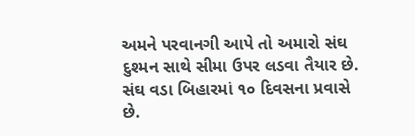અમને પરવાનગી આપે તો અમારો સંઘ દુશ્મન સાથે સીમા ઉપર લડવા તૈયાર છે. સંઘ વડા બિહારમાં ૧૦ દિવસના પ્રવાસે છે.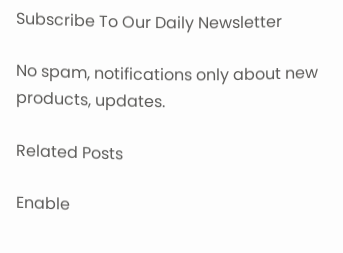Subscribe To Our Daily Newsletter

No spam, notifications only about new products, updates.

Related Posts

Enable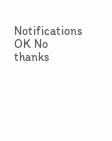Notifications OK No thanks